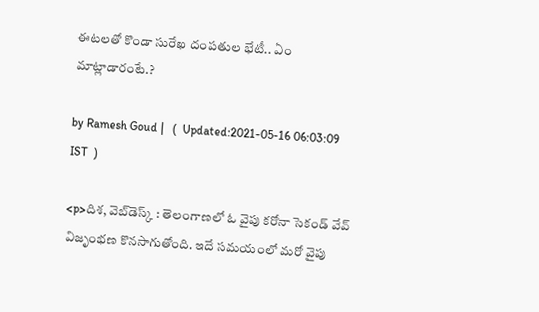ఈటలతో కొండా సురేఖ దంపతుల భేటీ.. ఏం మాట్లాడారంటే.?

by Ramesh Goud |   (  Updated:2021-05-16 06:03:09  IST  )

<p>దిశ, వెబ్‌డెస్క్ : తెలంగాణలో ఓ వైపు కరోనా సెకండ్ వేవ్ విజృంభణ కొనసాగుతోంది. ఇదే సమయంలో మరో వైపు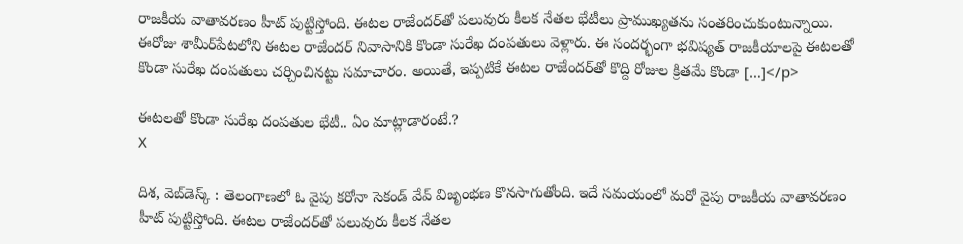రాజకీయ వాతావరణం హీట్ పుట్టిస్తోంది. ఈటల రాజేందర్‌తో పలువురు కీలక నేతల భేటీలు ప్రాముఖ్యతను సంతరించుకుంటున్నాయి. ఈరోజు శామీర్‌పేటలోని ఈటల రాజేందర్‌ నివాసానికి కొండా సురేఖ దంపతులు వెళ్లారు. ఈ సందర్భంగా భవిష్యత్ రాజకీయాలపై ఈటలతో కొండా సురేఖ దంపతులు చర్చించినట్టు సమాచారం. అయితే, ఇప్పటికే ఈటల రాజేందర్‌తో కొద్ది రోజుల క్రితమే కొండా […]</p>

ఈటలతో కొండా సురేఖ దంపతుల భేటీ.. ఏం మాట్లాడారంటే.?
X

దిశ, వెబ్‌డెస్క్ : తెలంగాణలో ఓ వైపు కరోనా సెకండ్ వేవ్ విజృంభణ కొనసాగుతోంది. ఇదే సమయంలో మరో వైపు రాజకీయ వాతావరణం హీట్ పుట్టిస్తోంది. ఈటల రాజేందర్‌తో పలువురు కీలక నేతల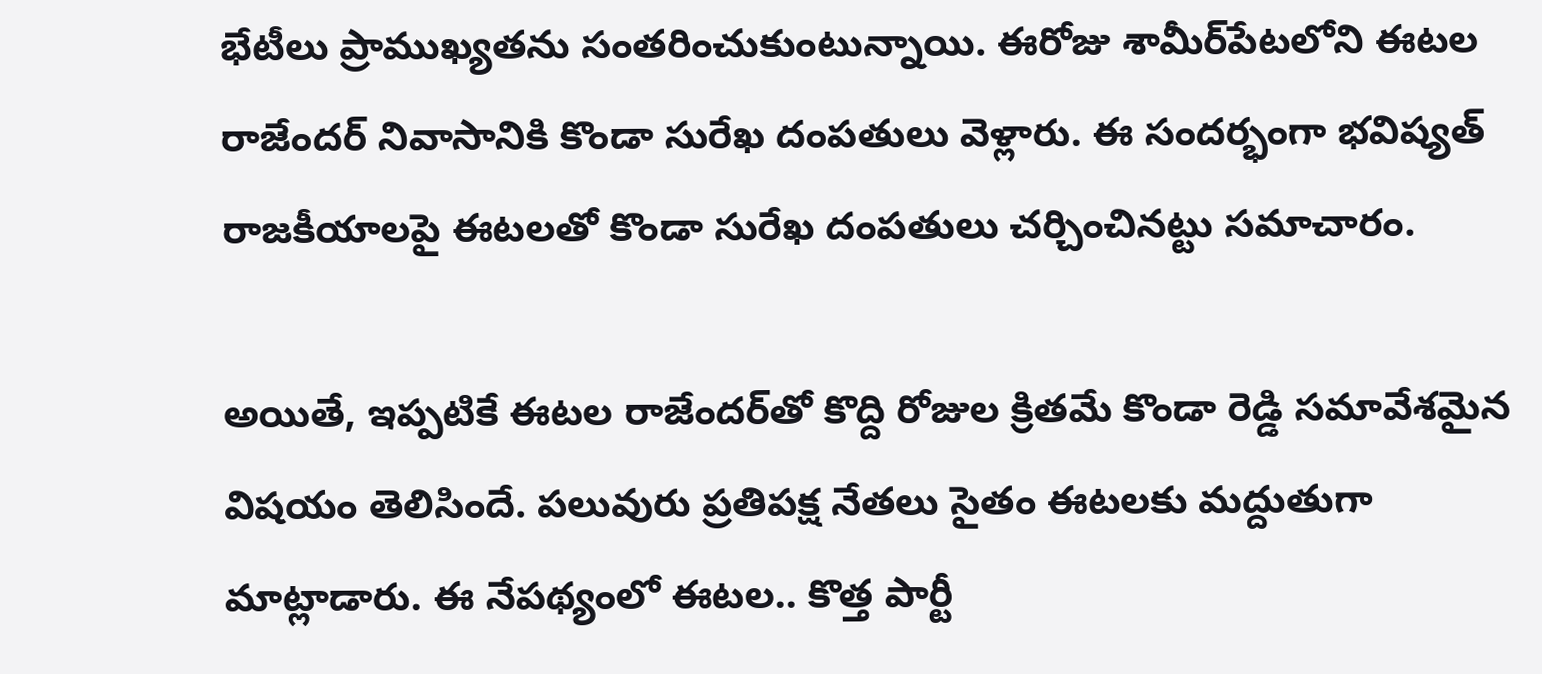భేటీలు ప్రాముఖ్యతను సంతరించుకుంటున్నాయి. ఈరోజు శామీర్‌పేటలోని ఈటల రాజేందర్‌ నివాసానికి కొండా సురేఖ దంపతులు వెళ్లారు. ఈ సందర్భంగా భవిష్యత్ రాజకీయాలపై ఈటలతో కొండా సురేఖ దంపతులు చర్చించినట్టు సమాచారం.

అయితే, ఇప్పటికే ఈటల రాజేందర్‌తో కొద్ది రోజుల క్రితమే కొండా రెడ్డి సమావేశమైన విషయం తెలిసిందే. పలువురు ప్రతిపక్ష నేతలు సైతం ఈటలకు మద్దుతుగా మాట్లాడారు. ఈ నేపథ్యంలో ఈటల.. కొత్త పార్టీ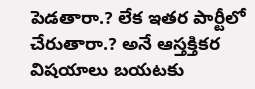పెడతారా.? లేక ఇతర పార్టీలో చేరుతారా.? అనే ఆస్తక్తికర విషయాలు బయటకు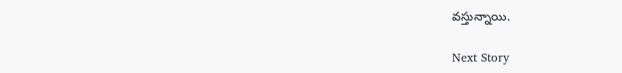వస్తున్నాయి.

Next Story